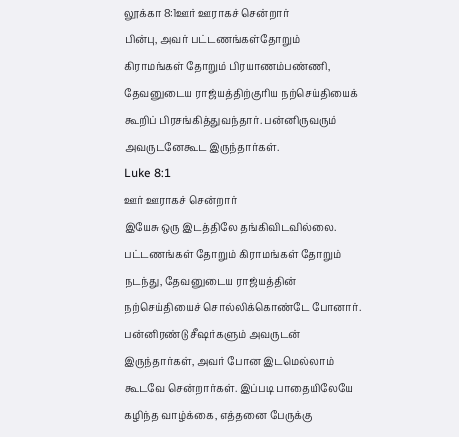லூக்கா 8:1ஊர் ஊராகச் சென்றார்
பின்பு, அவர் பட்டணங்கள்தோறும் கிராமங்கள் தோறும் பிரயாணம்பண்ணி, தேவனுடைய ராஜ்யத்திற்குரிய நற்செய்தியைக் கூறிப் பிரசங்கித்துவந்தார். பன்னிருவரும் அவருடனேகூட இருந்தார்கள்.
Luke 8:1
ஊர் ஊராகச் சென்றார்
இயேசு ஒரு இடத்திலே தங்கிவிடவில்லை. பட்டணங்கள் தோறும் கிராமங்கள் தோறும் நடந்து, தேவனுடைய ராஜ்யத்தின் நற்செய்தியைச் சொல்லிக்கொண்டே போனார். பன்னிரண்டு சீஷர்களும் அவருடன் இருந்தார்கள், அவர் போன இடமெல்லாம் கூடவே சென்றார்கள். இப்படி பாதையிலேயே கழிந்த வாழ்க்கை, எத்தனை பேருக்கு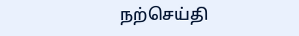நற்செய்தி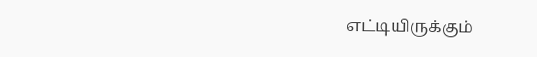எட்டியிருக்கும்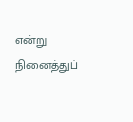என்று நினைத்துப்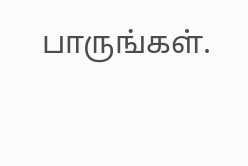பாருங்கள்.